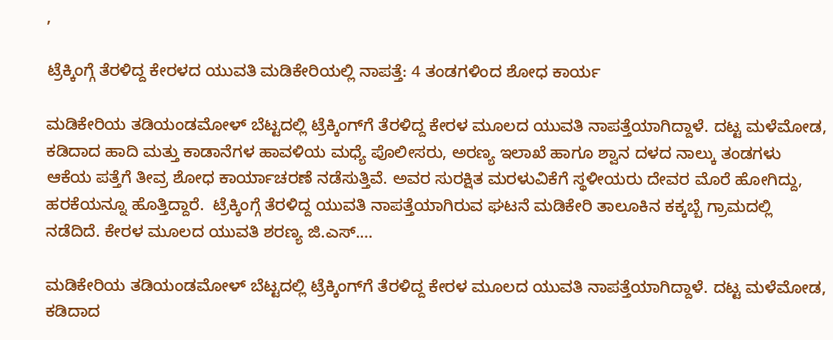,

ಟ್ರೆಕ್ಕಿಂಗ್ಗೆ ತೆರಳಿದ್ದ ಕೇರಳದ ಯುವತಿ ಮಡಿಕೇರಿಯಲ್ಲಿ ನಾಪತ್ತೆ: 4 ತಂಡಗಳಿಂದ ಶೋಧ ಕಾರ್ಯ

ಮಡಿಕೇರಿಯ ತಡಿಯಂಡಮೋಳ್ ಬೆಟ್ಟದಲ್ಲಿ ಟ್ರೆಕ್ಕಿಂಗ್‌ಗೆ ತೆರಳಿದ್ದ ಕೇರಳ ಮೂಲದ ಯುವತಿ ನಾಪತ್ತೆಯಾಗಿದ್ದಾಳೆ. ದಟ್ಟ ಮಳೆಮೋಡ, ಕಡಿದಾದ ಹಾದಿ ಮತ್ತು ಕಾಡಾನೆಗಳ ಹಾವಳಿಯ ಮಧ್ಯೆ ಪೊಲೀಸರು, ಅರಣ್ಯ ಇಲಾಖೆ ಹಾಗೂ ಶ್ವಾನ ದಳದ ನಾಲ್ಕು ತಂಡಗಳು ಆಕೆಯ ಪತ್ತೆಗೆ ತೀವ್ರ ಶೋಧ ಕಾರ್ಯಾಚರಣೆ ನಡೆಸುತ್ತಿವೆ. ಅವರ ಸುರಕ್ಷಿತ ಮರಳುವಿಕೆಗೆ ಸ್ಥಳೀಯರು ದೇವರ ಮೊರೆ ಹೋಗಿದ್ದು, ಹರಕೆಯನ್ನೂ ಹೊತ್ತಿದ್ದಾರೆ.  ಟ್ರೆಕ್ಕಿಂಗ್ಗೆ ತೆರಳಿದ್ದ ಯುವತಿ ನಾಪತ್ತೆಯಾಗಿರುವ ಘಟನೆ ಮಡಿಕೇರಿ ತಾಲೂಕಿನ ಕಕ್ಕಬ್ಬೆ ಗ್ರಾಮದಲ್ಲಿ ನಡೆದಿದೆ. ಕೇರಳ ಮೂಲದ ಯುವತಿ ಶರಣ್ಯ ಜಿ.ಎಸ್.…

ಮಡಿಕೇರಿಯ ತಡಿಯಂಡಮೋಳ್ ಬೆಟ್ಟದಲ್ಲಿ ಟ್ರೆಕ್ಕಿಂಗ್‌ಗೆ ತೆರಳಿದ್ದ ಕೇರಳ ಮೂಲದ ಯುವತಿ ನಾಪತ್ತೆಯಾಗಿದ್ದಾಳೆ. ದಟ್ಟ ಮಳೆಮೋಡ, ಕಡಿದಾದ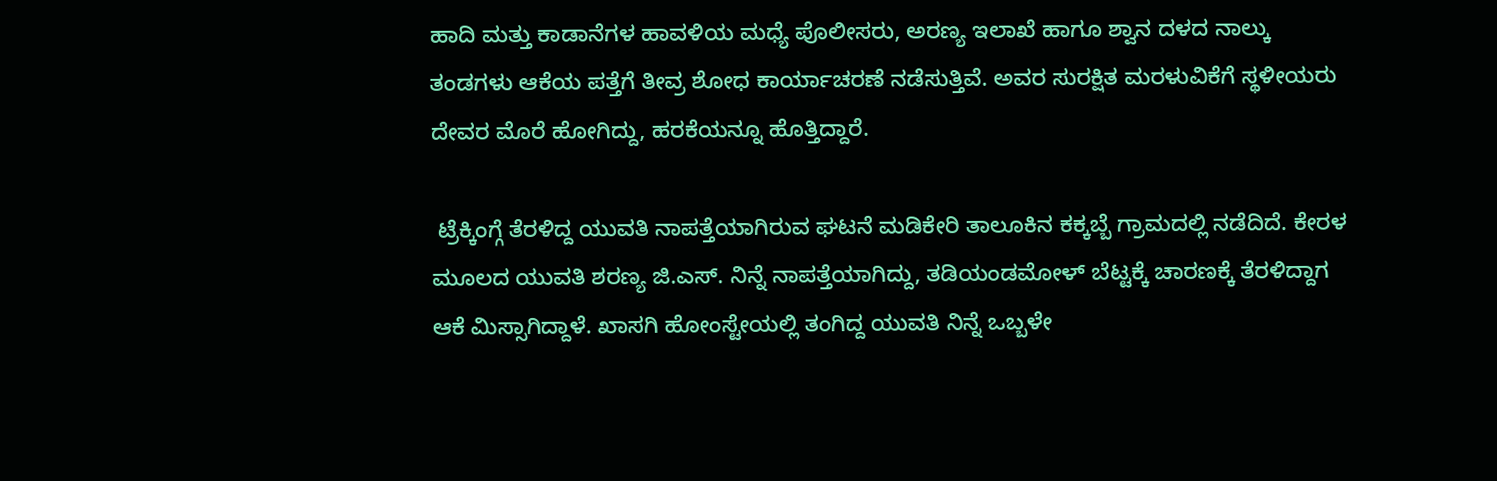ಹಾದಿ ಮತ್ತು ಕಾಡಾನೆಗಳ ಹಾವಳಿಯ ಮಧ್ಯೆ ಪೊಲೀಸರು, ಅರಣ್ಯ ಇಲಾಖೆ ಹಾಗೂ ಶ್ವಾನ ದಳದ ನಾಲ್ಕು ತಂಡಗಳು ಆಕೆಯ ಪತ್ತೆಗೆ ತೀವ್ರ ಶೋಧ ಕಾರ್ಯಾಚರಣೆ ನಡೆಸುತ್ತಿವೆ. ಅವರ ಸುರಕ್ಷಿತ ಮರಳುವಿಕೆಗೆ ಸ್ಥಳೀಯರು ದೇವರ ಮೊರೆ ಹೋಗಿದ್ದು, ಹರಕೆಯನ್ನೂ ಹೊತ್ತಿದ್ದಾರೆ.

 ಟ್ರೆಕ್ಕಿಂಗ್ಗೆ ತೆರಳಿದ್ದ ಯುವತಿ ನಾಪತ್ತೆಯಾಗಿರುವ ಘಟನೆ ಮಡಿಕೇರಿ ತಾಲೂಕಿನ ಕಕ್ಕಬ್ಬೆ ಗ್ರಾಮದಲ್ಲಿ ನಡೆದಿದೆ. ಕೇರಳ ಮೂಲದ ಯುವತಿ ಶರಣ್ಯ ಜಿ.ಎಸ್. ನಿನ್ನೆ ನಾಪತ್ತೆಯಾಗಿದ್ದು, ತಡಿಯಂಡಮೋಳ್ ಬೆಟ್ಟಕ್ಕೆ ಚಾರಣ‌ಕ್ಕೆ ತೆರಳಿದ್ದಾಗ ಆಕೆ ಮಿಸ್ಸಾಗಿದ್ದಾಳೆ. ಖಾಸಗಿ ಹೋಂಸ್ಟೇಯಲ್ಲಿ ತಂಗಿದ್ದ ಯುವತಿ ನಿನ್ನೆ ಒಬ್ಬಳೇ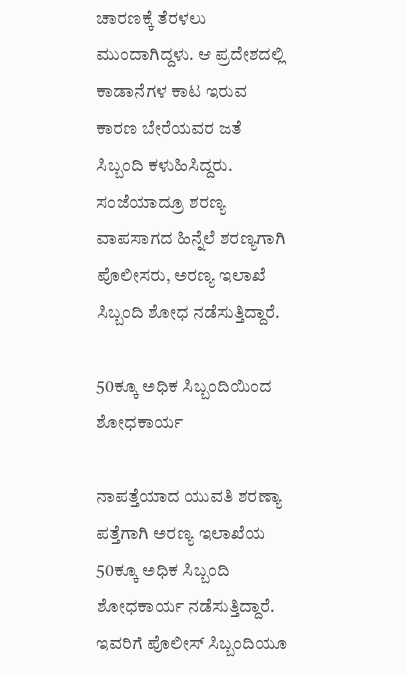ಚಾರಣಕ್ಕೆ ತೆರಳಲು ಮುಂದಾಗಿದ್ದಳು. ಆ ಪ್ರದೇಶದಲ್ಲಿ ಕಾಡಾನೆಗಳ ಕಾಟ ಇರುವ ಕಾರಣ ಬೇರೆಯವರ ಜತೆ ಸಿಬ್ಬಂದಿ ಕಳುಹಿಸಿದ್ದರು. ಸಂಜೆಯಾದ್ರೂ ಶರಣ್ಯ ವಾಪಸಾಗದ ಹಿನ್ನೆಲೆ ಶರಣ್ಯಗಾಗಿ ಪೊಲೀಸರು, ಅರಣ್ಯ ಇಲಾಖೆ ಸಿಬ್ಬಂದಿ ಶೋಧ ನಡೆಸುತ್ತಿದ್ದಾರೆ.

50ಕ್ಕೂ ಅಧಿಕ ಸಿಬ್ಬಂದಿಯಿಂದ ಶೋಧಕಾರ್ಯ

ನಾಪತ್ತೆಯಾದ ಯುವತಿ ಶರಣ್ಯಾ ಪತ್ತೆಗಾಗಿ ಅರಣ್ಯ ಇಲಾಖೆಯ 50ಕ್ಕೂ ಅಧಿಕ ಸಿಬ್ಬಂದಿ ಶೋಧಕಾರ್ಯ ನಡೆಸುತ್ತಿದ್ದಾರೆ. ಇವರಿಗೆ ಪೊಲೀಸ್ ಸಿಬ್ಬಂದಿಯೂ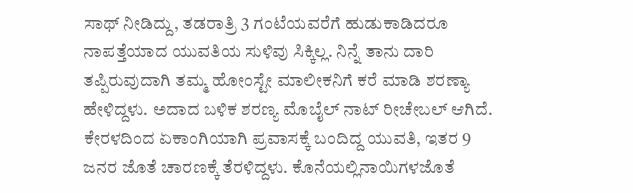ಸಾಥ್ ನೀಡಿದ್ದು, ತಡರಾತ್ರಿ 3 ಗಂಟೆಯವರೆಗೆ ಹುಡುಕಾಡಿದರೂ ನಾಪತ್ತೆಯಾದ ಯುವತಿಯ ಸುಳಿವು ಸಿಕ್ಕಿಲ್ಲ. ನಿನ್ನೆ ತಾನು ದಾರಿ ತಪ್ಪಿರುವುದಾಗಿ ತಮ್ಮ ಹೋಂಸ್ಟೇ ಮಾಲೀಕನಿಗೆ ಕರೆ ಮಾಡಿ ಶರಣ್ಯಾ ಹೇಳಿದ್ದಳು. ಅದಾದ ಬಳಿಕ ಶರಣ್ಯ ಮೊಬೈಲ್‌ ನಾಟ್ ರೀಚೇಬಲ್ ಆಗಿದೆ. ಕೇರಳದಿಂದ ಏಕಾಂಗಿಯಾಗಿ ಪ್ರವಾಸಕ್ಕೆ ಬಂದಿದ್ದ ಯುವತಿ, ಇತರ 9 ಜನರ ಜೊತೆ ಚಾರಣಕ್ಕೆ ತೆರಳಿದ್ದಳು. ಕೊನೆಯಲ್ಲಿ‌ನಾಯಿಗಳ‌ಜೊತೆ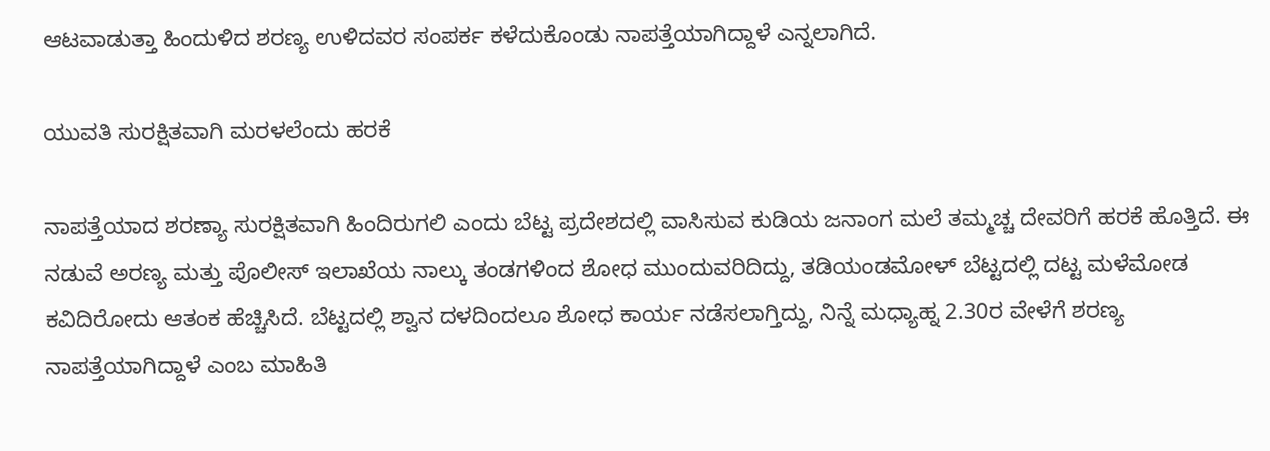ಆಟವಾಡುತ್ತಾ ಹಿಂದುಳಿದ ಶರಣ್ಯ ಉಳಿದವರ ಸಂಪರ್ಕ ಕಳೆದುಕೊಂಡು ನಾಪತ್ತೆಯಾಗಿದ್ದಾಳೆ ಎನ್ನಲಾಗಿದೆ.

ಯುವತಿ ಸುರಕ್ಷಿತವಾಗಿ‌ ಮರಳಲೆಂದು ಹರಕೆ

ನಾಪತ್ತೆಯಾದ ಶರಣ್ಯಾ ಸುರಕ್ಷಿತವಾಗಿ ಹಿಂದಿರುಗಲಿ ಎಂದು ಬೆಟ್ಟ ಪ್ರದೇಶದಲ್ಲಿ ವಾಸಿಸುವ ಕುಡಿಯ ಜನಾಂಗ ಮಲೆ‌ ತಮ್ಮಚ್ಚ ದೇವರಿಗೆ ಹರಕೆ ಹೊತ್ತಿದೆ. ಈ ನಡುವೆ ಅರಣ್ಯ ಮತ್ತು ಪೊಲೀಸ್ ಇಲಾಖೆಯ ನಾಲ್ಕು ತಂಡಗಳಿಂದ ಶೋಧ ಮುಂದುವರಿದಿದ್ದು, ತಡಿಯಂಡಮೋಳ್‌ ಬೆಟ್ಟದಲ್ಲಿ ದಟ್ಟ ಮಳೆ‌ಮೋಡ ಕವಿದಿರೋದು ಆತಂಕ ಹೆಚ್ಚಿಸಿದೆ. ಬೆಟ್ಟದಲ್ಲಿ ಶ್ವಾನ ದಳದಿಂದಲೂ ಶೋಧ ಕಾರ್ಯ ನಡೆಸಲಾಗ್ತಿದ್ದು, ನಿನ್ನೆ ಮಧ್ಯಾಹ್ನ 2.30ರ ವೇಳೆಗೆ ಶರಣ್ಯ ನಾಪತ್ತೆಯಾಗಿದ್ದಾಳೆ ಎಂಬ ಮಾಹಿತಿ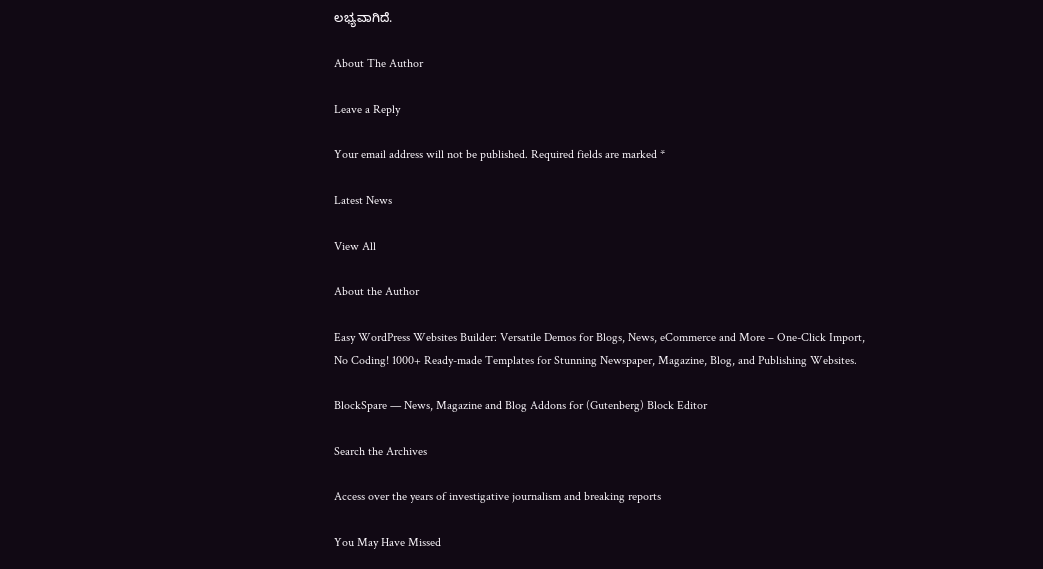ಲಭ್ಯವಾಗಿದೆ.

About The Author

Leave a Reply

Your email address will not be published. Required fields are marked *

Latest News

View All

About the Author

Easy WordPress Websites Builder: Versatile Demos for Blogs, News, eCommerce and More – One-Click Import, No Coding! 1000+ Ready-made Templates for Stunning Newspaper, Magazine, Blog, and Publishing Websites.

BlockSpare — News, Magazine and Blog Addons for (Gutenberg) Block Editor

Search the Archives

Access over the years of investigative journalism and breaking reports

You May Have Missed